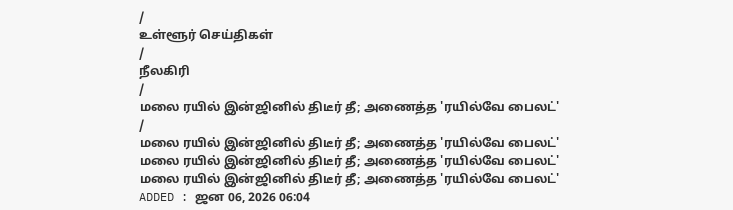/
உள்ளூர் செய்திகள்
/
நீலகிரி
/
மலை ரயில் இன்ஜினில் திடீர் தீ; அணைத்த 'ரயில்வே பைலட்'
/
மலை ரயில் இன்ஜினில் திடீர் தீ; அணைத்த 'ரயில்வே பைலட்'
மலை ரயில் இன்ஜினில் திடீர் தீ; அணைத்த 'ரயில்வே பைலட்'
மலை ரயில் இன்ஜினில் திடீர் தீ; அணைத்த 'ரயில்வே பைலட்'
ADDED : ஜன 06, 2026 06:04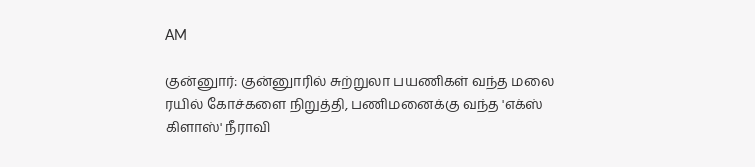AM

குன்னுார்: குன்னுாரில் சுற்றுலா பயணிகள் வந்த மலை ரயில் கோச்களை நிறுத்தி, பணிமனைக்கு வந்த 'எக்ஸ் கிளாஸ்' நீராவி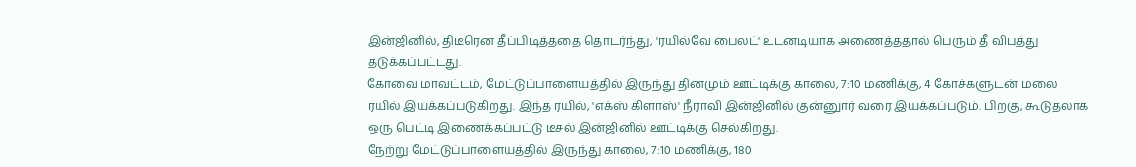இன்ஜினில், திடீரென தீப்பிடித்ததை தொடர்ந்து, 'ரயில்வே பைலட்' உடனடியாக அணைத்ததால் பெரும் தீ விபத்து தடுக்கப்பட்டது.
கோவை மாவட்டம், மேட்டுப்பாளையத்தில் இருந்து தினமும் ஊட்டிக்கு காலை, 7:10 மணிக்கு, 4 கோச்களுடன் மலை ரயில் இயக்கப்படுகிறது. இந்த ரயில், 'எக்ஸ் கிளாஸ்' நீராவி இன்ஜினில் குன்னுார் வரை இயக்கப்படும். பிறகு, கூடுதலாக ஒரு பெட்டி இணைக்கப்பட்டு டீசல் இன்ஜினில் ஊட்டிக்கு செல்கிறது.
நேற்று மேட்டுப்பாளையத்தில் இருந்து காலை, 7:10 மணிக்கு, 180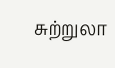சுற்றுலா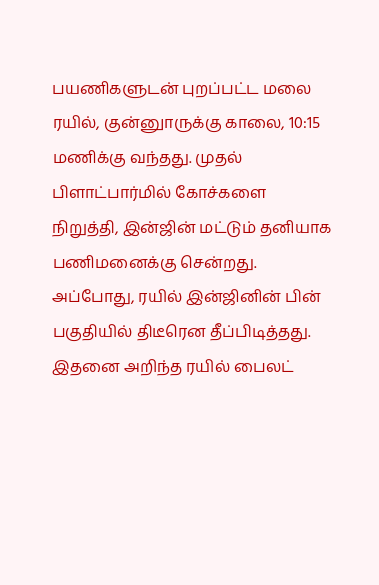பயணிகளுடன் புறப்பட்ட மலை ரயில், குன்னுாருக்கு காலை, 10:15 மணிக்கு வந்தது. முதல் பிளாட்பார்மில் கோச்களை நிறுத்தி, இன்ஜின் மட்டும் தனியாக பணிமனைக்கு சென்றது. அப்போது, ரயில் இன்ஜினின் பின் பகுதியில் திடீரென தீப்பிடித்தது. இதனை அறிந்த ரயில் பைலட்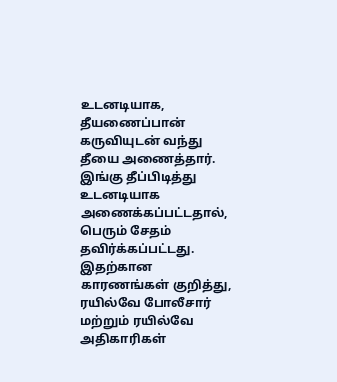உடனடியாக, தீயணைப்பான் கருவியுடன் வந்து தீயை அணைத்தார். இங்கு தீப்பிடித்து உடனடியாக அணைக்கப்பட்டதால், பெரும் சேதம் தவிர்க்கப்பட்டது. இதற்கான காரணங்கள் குறித்து, ரயில்வே போலீசார் மற்றும் ரயில்வே அதிகாரிகள்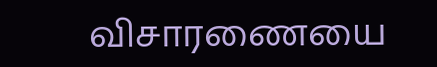விசாரணையை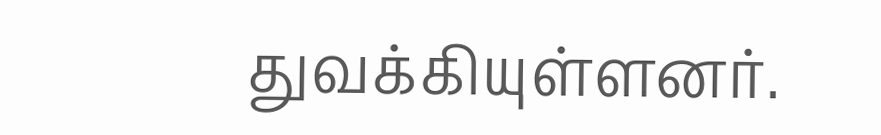துவக்கியுள்ளனர்.